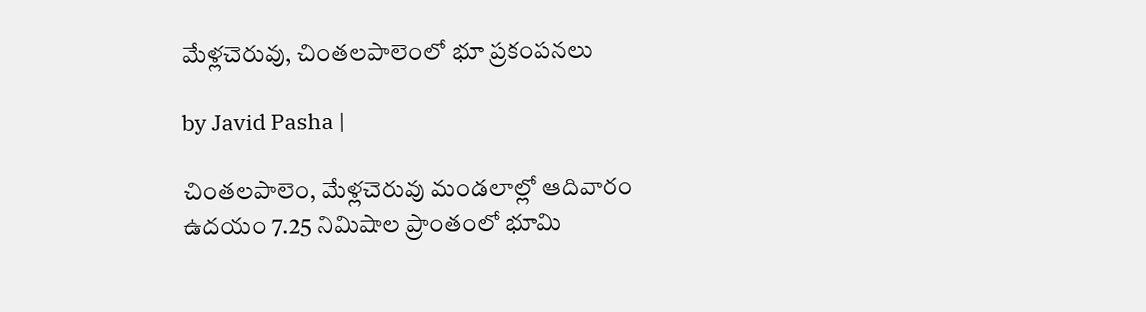మేళ్లచెరువు, చింతలపాలెంలో భూ ప్రకంపనలు

by Javid Pasha |

చింతలపాలెం, మేళ్లచెరువు మండలాల్లో ఆదివారం ఉదయం 7.25 నిమిషాల ప్రాంతంలో భూమి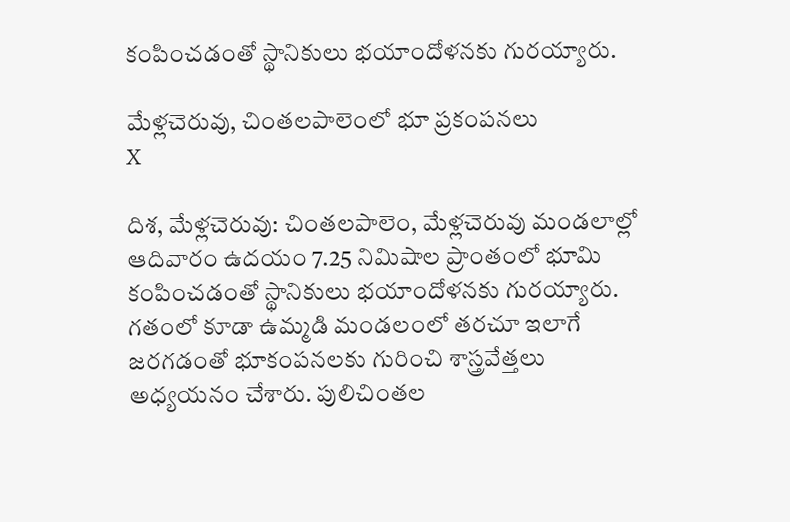కంపించడంతో స్థానికులు భయాందోళనకు గురయ్యారు.

మేళ్లచెరువు, చింతలపాలెంలో భూ ప్రకంపనలు
X

దిశ, మేళ్లచెరువు: చింతలపాలెం, మేళ్లచెరువు మండలాల్లో ఆదివారం ఉదయం 7.25 నిమిషాల ప్రాంతంలో భూమి కంపించడంతో స్థానికులు భయాందోళనకు గురయ్యారు. గతంలో కూడా ఉమ్మడి మండలంలో తరచూ ఇలాగే జరగడంతో భూకంపనలకు గురించి శాస్త్రవేత్తలు అధ్యయనం చేశారు. పులిచింతల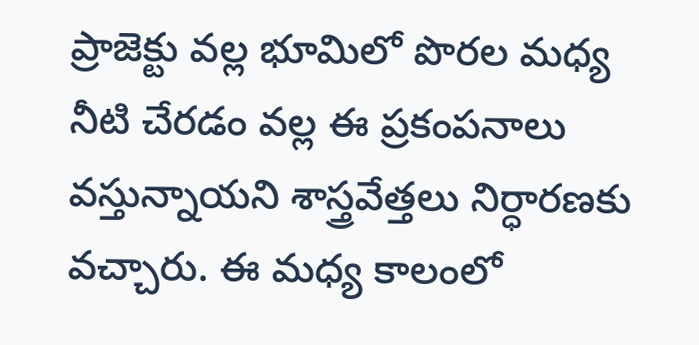ప్రాజెక్టు వల్ల భూమిలో పొరల మధ్య నీటి చేరడం వల్ల ఈ ప్రకంపనాలు వస్తున్నాయని శాస్త్రవేత్తలు నిర్ధారణకు వచ్చారు. ఈ మధ్య కాలంలో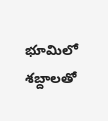భూమిలో శబ్దాలతో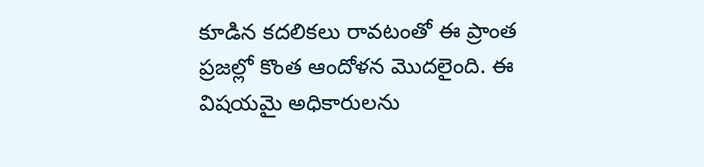కూడిన కదలికలు రావటంతో ఈ ప్రాంత ప్రజల్లో కొంత ఆందోళన మొదలైంది. ఈ విషయమై అధికారులను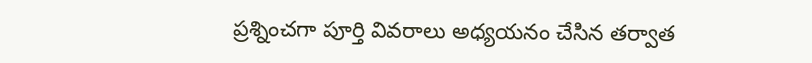ప్రశ్నించగా పూర్తి వివరాలు అధ్యయనం చేసిన తర్వాత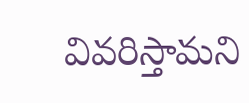వివరిస్తామని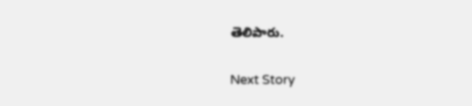తెలిపారు.

Next Story